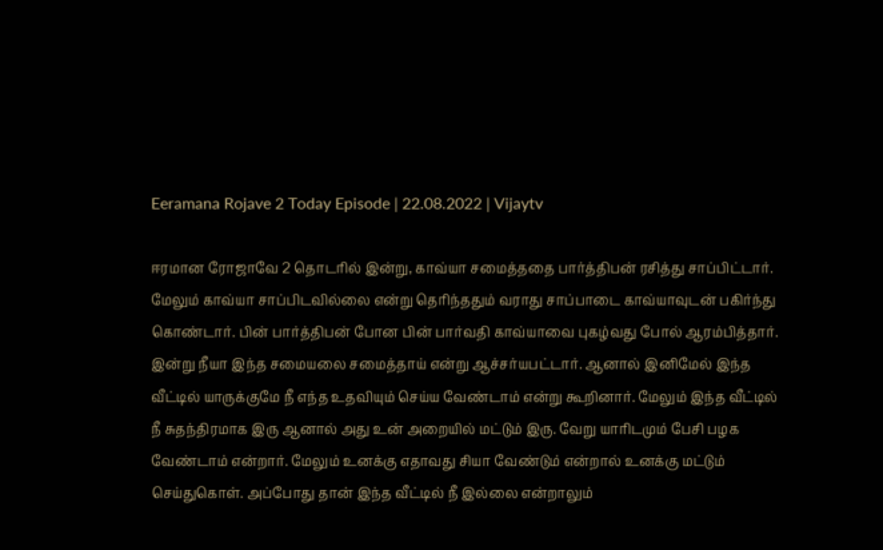Eeramana Rojave 2 Today Episode | 22.08.2022 | Vijaytv

ஈரமான ரோஜாவே 2 தொடரில் இன்று, காவ்யா சமைத்ததை பார்த்திபன் ரசித்து சாப்பிட்டார். மேலும் காவ்யா சாப்பிடவில்லை என்று தெரிந்ததும் வராது சாப்பாடை காவ்யாவுடன் பகிர்ந்து கொண்டார். பின் பார்த்திபன் போன பின் பார்வதி காவ்யாவை புகழ்வது போல் ஆரம்பித்தார். இன்று நீயா இந்த சமையலை சமைத்தாய் என்று ஆச்சர்யபட்டார். ஆனால் இனிமேல் இந்த வீட்டில் யாருக்குமே நீ எந்த உதவியும் செய்ய வேண்டாம் என்று கூறினார். மேலும் இந்த வீட்டில் நீ சுதந்திரமாக இரு ஆனால் அது உன் அறையில் மட்டும் இரு. வேறு யாரிடமும் பேசி பழக வேண்டாம் என்றார். மேலும் உனக்கு எதாவது சியா வேண்டும் என்றால் உனக்கு மட்டும் செய்துகொள். அப்போது தான் இந்த வீட்டில் நீ இல்லை என்றாலும்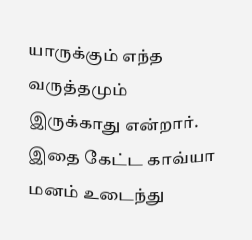யாருக்கும் எந்த வருத்தமும் இருக்காது என்றார். இதை கேட்ட காவ்யா மனம் உடைந்து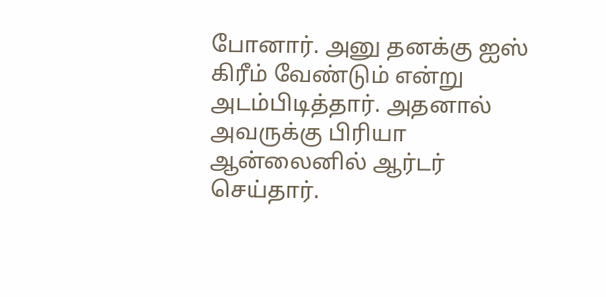போனார். அனு தனக்கு ஐஸ் கிரீம் வேண்டும் என்று அடம்பிடித்தார். அதனால் அவருக்கு பிரியா ஆன்லைனில் ஆர்டர் செய்தார்.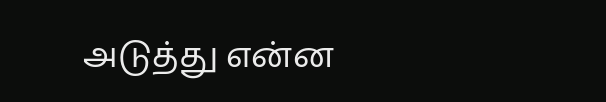அடுத்து என்ன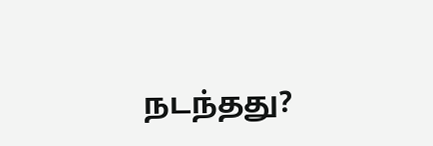நடந்தது?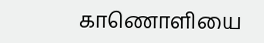காணொளியை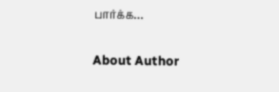பார்க்க…

About Author